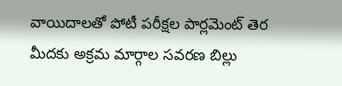వాయిదాలతో పోటీ పరీక్షల పార్లమెంట్ తెర మీదకు అక్రమ మార్గాల సవరణ బిల్లు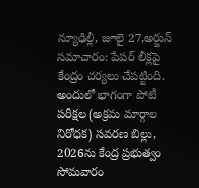న్యూఢిల్లీ, జూలై 27,అర్జున్ సమాచారం: పేపర్ లీక్లపై కేంద్రం చర్యలు చేపట్టింది. అందులో భాగంగా పోటీ పరీక్షల (అక్రమ మార్గాల నిరోధక) సవరణ బిల్లు, 2026ను కేంద్ర ప్రభుత్వం సోమవారం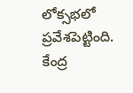లోక్సభలో ప్రవేశపెట్టింది. కేంద్ర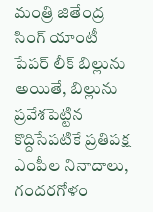మంత్రి జితేంద్ర సింగ్ యాంటీ పేపర్ లీక్ బిల్లును అయితే, బిల్లును ప్రవేశపెట్టిన కొద్దిసేపటికే ప్రతిపక్ష ఎంపీల నినాదాలు, గందరగోళం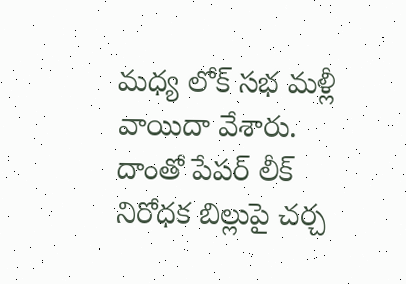మధ్య లోక్ సభ మళ్లీ వాయిదా వేశారు. దాంతో పేపర్ లీక్ నిరోధక బిల్లుపై చర్చ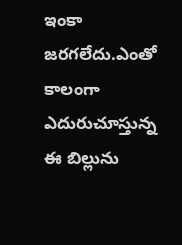ఇంకా జరగలేదు.ఎంతో కాలంగా ఎదురుచూస్తున్న ఈ బిల్లును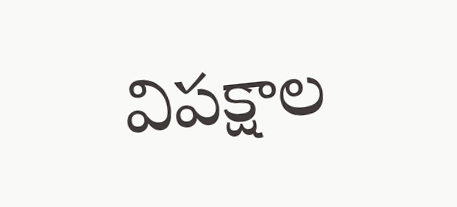విపక్షాల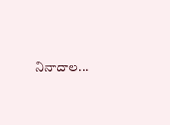నినాదాల...